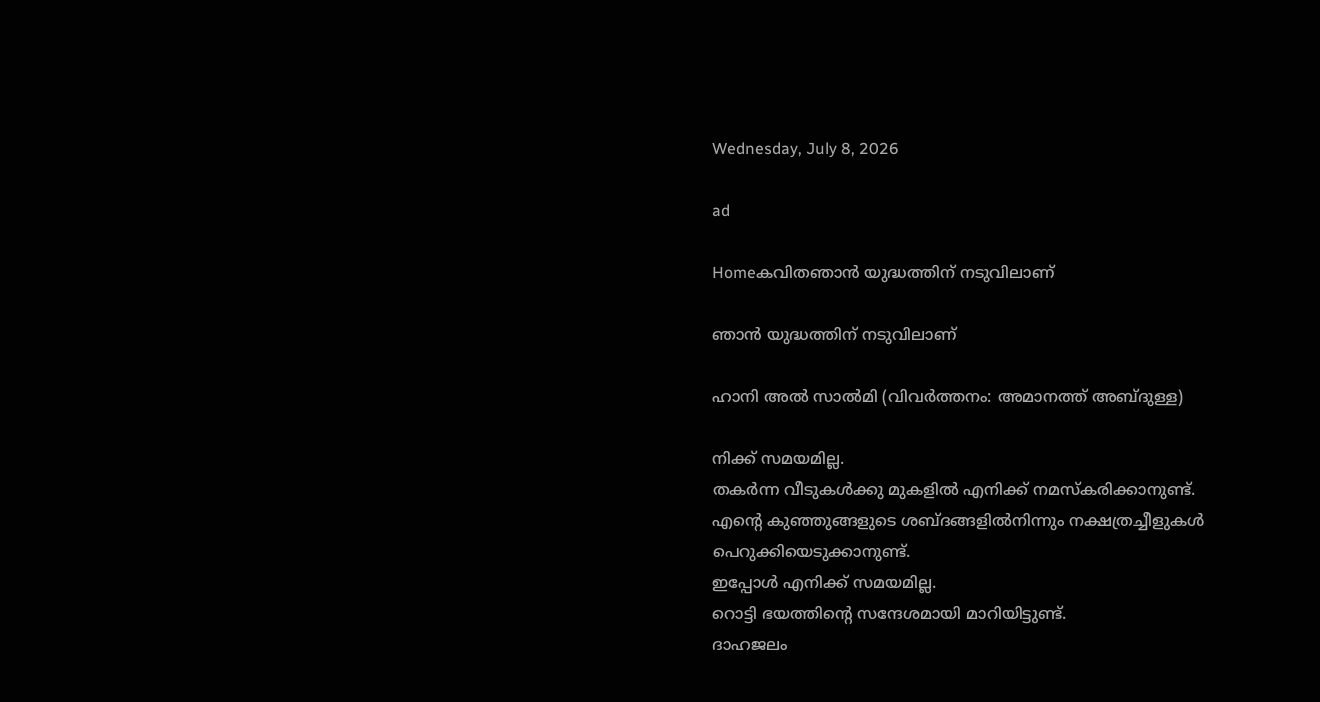Wednesday, July 8, 2026

ad

Homeകവിതഞാൻ യുദ്ധത്തിന് നടുവിലാണ്

ഞാൻ യുദ്ധത്തിന് നടുവിലാണ്

ഹാനി അൽ സാൽമി (വിവർത്തനം: അമാനത്ത് അബ്ദുള്ള)

നിക്ക് സമയമില്ല.
തകർന്ന വീടുകൾക്കു മുകളിൽ എനിക്ക് നമസ്കരിക്കാനുണ്ട്.
എന്റെ കുഞ്ഞുങ്ങളുടെ ശബ്‌ദങ്ങളിൽനിന്നും നക്ഷത്രച്ചീളുകൾ
പെറുക്കിയെടുക്കാനുണ്ട്.
ഇപ്പോൾ എനിക്ക് സമയമില്ല.
റൊട്ടി ഭയത്തിന്റെ സന്ദേശമായി മാറിയിട്ടുണ്ട്.
ദാഹജലം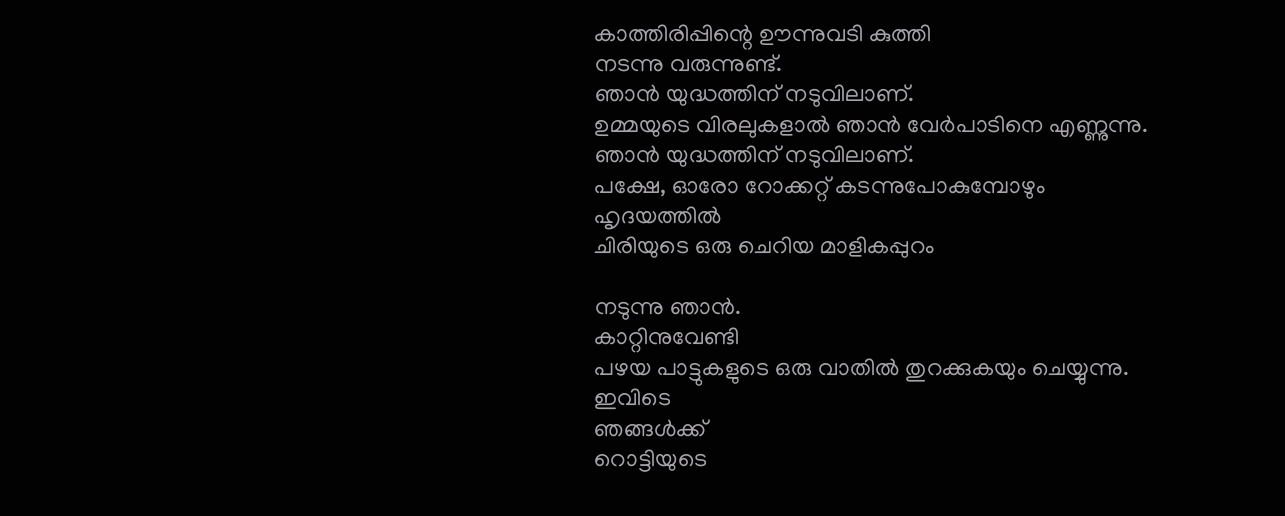കാത്തിരിപ്പിന്റെ ഊന്നുവടി കുത്തി
നടന്നു വരുന്നുണ്ട്.
ഞാൻ യുദ്ധത്തിന് നടുവിലാണ്.
ഉമ്മയുടെ വിരലുകളാൽ ഞാൻ വേർപാടിനെ എണ്ണുന്നു.
ഞാൻ യുദ്ധത്തിന് നടുവിലാണ്.
പക്ഷേ, ഓരോ റോക്കറ്റ് കടന്നുപോകുമ്പോഴും
ഹൃദയത്തിൽ
ചിരിയുടെ ഒരു ചെറിയ മാളികപ്പുറം

നടുന്നു ഞാൻ.
കാറ്റിനുവേണ്ടി
പഴയ പാട്ടുകളുടെ ഒരു വാതിൽ തുറക്കുകയും ചെയ്യുന്നു.
ഇവിടെ
ഞങ്ങൾക്ക്
റൊട്ടിയുടെ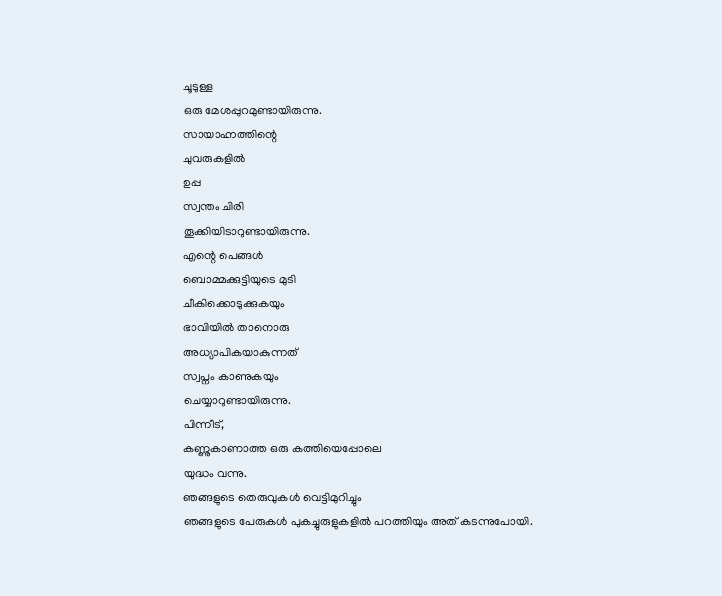ചൂടുള്ള
ഒരു മേശപ്പുറമുണ്ടായിരുന്നു.
സായാഹ്നത്തിന്റെ
ചുവരുകളിൽ
ഉപ്പ
സ്വന്തം ചിരി
തൂക്കിയിടാറുണ്ടായിരുന്നു.
എന്റെ പെങ്ങൾ
ബൊമ്മക്കുട്ടിയുടെ മുടി
ചീകിക്കൊടുക്കുകയും
ഭാവിയിൽ താനൊരു
അധ്യാപികയാകുന്നത്
സ്വപ്നം കാണുകയും
ചെയ്യാറുണ്ടായിരുന്നു.
പിന്നീട്,
കണ്ണുകാണാത്ത ഒരു കത്തിയെപ്പോലെ
യുദ്ധം വന്നു.
ഞങ്ങളുടെ തെരുവുകൾ വെട്ടിമുറിച്ചും
ഞങ്ങളുടെ പേരുകൾ പുകച്ചുരുളുകളിൽ പറത്തിയും അത് കടന്നുപോയി.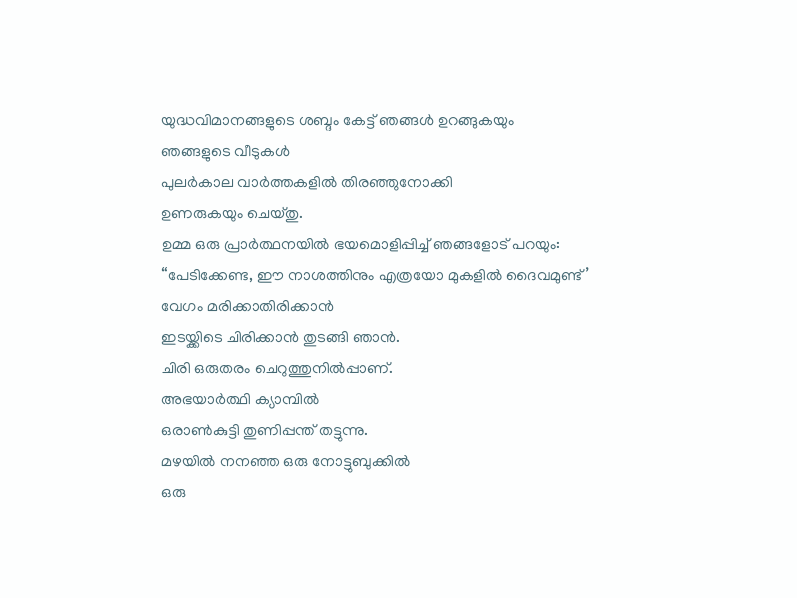യുദ്ധവിമാനങ്ങളുടെ ശബ്ദം കേട്ട് ഞങ്ങൾ ഉറങ്ങുകയും
ഞങ്ങളുടെ വീടുകൾ
പുലർകാല വാർത്തകളിൽ തിരഞ്ഞുനോക്കി
ഉണരുകയും ചെയ്തു.
ഉമ്മ ഒരു പ്രാർത്ഥനയിൽ ഭയമൊളിപ്പിച്ച് ഞങ്ങളോട് പറയും:
“പേടിക്കേണ്ട, ഈ നാശത്തിനും എത്രയോ മുകളിൽ ദൈവമുണ്ട്’
വേഗം മരിക്കാതിരിക്കാൻ
ഇടയ്ക്കിടെ ചിരിക്കാൻ തുടങ്ങി ഞാൻ.
ചിരി ഒരുതരം ചെറുത്തുനിൽപ്പാണ്.
അഭയാർത്ഥി ക്യാമ്പിൽ
ഒരാൺകുട്ടി തുണിപ്പന്ത് തട്ടുന്നു.
മഴയിൽ നനഞ്ഞ ഒരു നോട്ടുബുക്കിൽ
ഒരു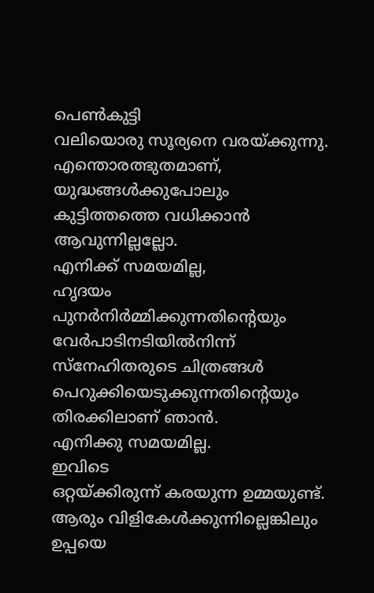പെൺകുട്ടി
വലിയൊരു സൂര്യനെ വരയ്ക്കുന്നു.
എന്തൊരത്ഭുതമാണ്,
യുദ്ധങ്ങൾക്കുപോലും
കുട്ടിത്തത്തെ വധിക്കാൻ ആവുന്നില്ലല്ലോ.
എനിക്ക് സമയമില്ല,
ഹൃദയം പുനർനിർമ്മിക്കുന്നതിന്റെയും
വേർപാടിനടിയിൽനിന്ന്
സ്നേഹിതരുടെ ചിത്രങ്ങൾ പെറുക്കിയെടുക്കുന്നതിന്റെയും
തിരക്കിലാണ് ഞാൻ.
എനിക്കു സമയമില്ല.
ഇവിടെ
ഒറ്റയ്ക്കിരുന്ന് കരയുന്ന ഉമ്മയുണ്ട്.
ആരും വിളികേൾക്കുന്നില്ലെങ്കിലും
ഉപ്പയെ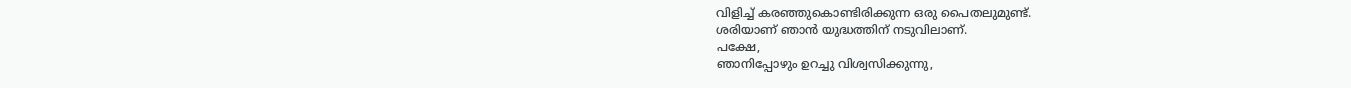വിളിച്ച് കരഞ്ഞുകൊണ്ടിരിക്കുന്ന ഒരു പൈതലുമുണ്ട്.
ശരിയാണ് ഞാൻ യുദ്ധത്തിന് നടുവിലാണ്.
പക്ഷേ,
ഞാനിപ്പോഴും ഉറച്ചു വിശ്വസിക്കുന്നു,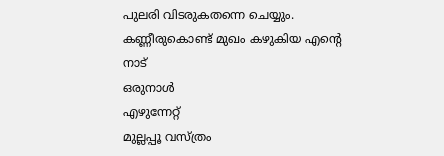പുലരി വിടരുകതന്നെ ചെയ്യും.
കണ്ണീരുകൊണ്ട് മുഖം കഴുകിയ എന്റെ നാട്
ഒരുനാൾ
എഴുന്നേറ്റ്
മുല്ലപ്പൂ വസ്ത്രം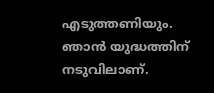എടുത്തണിയും.
ഞാൻ യുദ്ധത്തിന് നടുവിലാണ്.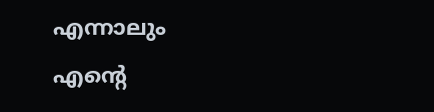എന്നാലും
എന്റെ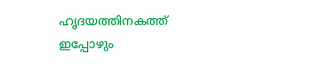ഹൃദയത്തിനകത്ത് ഇപ്പോഴും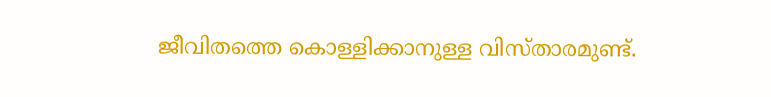ജീവിതത്തെ കൊള്ളിക്കാനുള്ള വിസ്താരമുണ്ട്.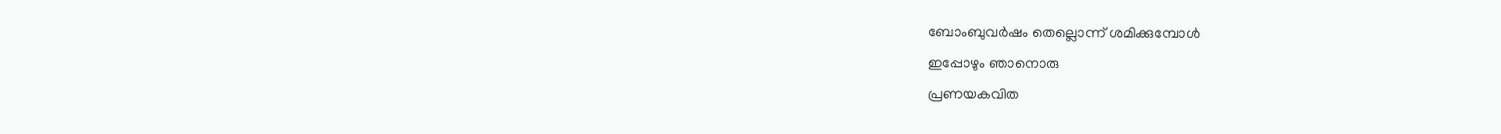ബോംബുവർഷം തെല്ലൊന്ന് ശമിക്കുമ്പോൾ
ഇപ്പോഴും ഞാനൊരു
പ്രണയകവിത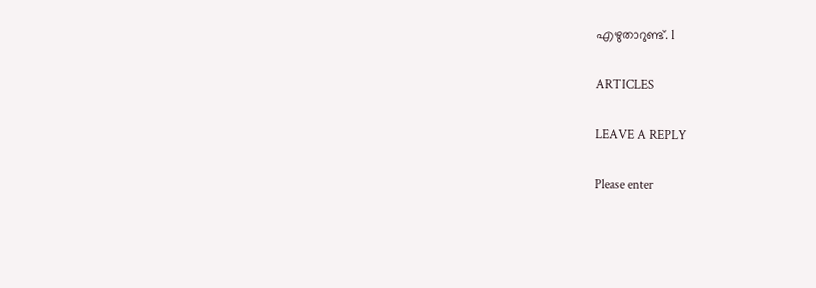എഴുതാറുണ്ട്. l

ARTICLES

LEAVE A REPLY

Please enter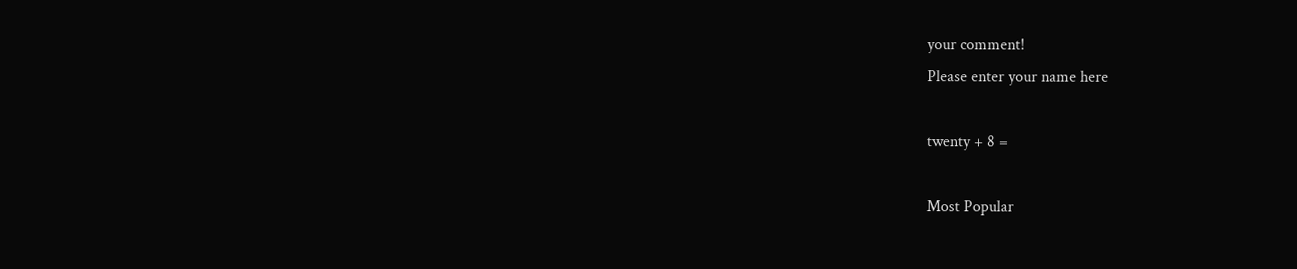your comment!
Please enter your name here

twenty + 8 =

Most Popular